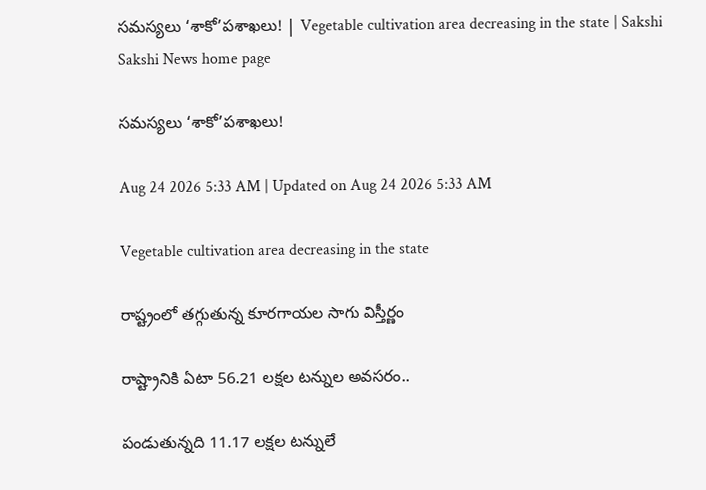సమస్యలు ‘శాకో’పశాఖలు! | Vegetable cultivation area decreasing in the state | Sakshi
Sakshi News home page

సమస్యలు ‘శాకో’పశాఖలు!

Aug 24 2026 5:33 AM | Updated on Aug 24 2026 5:33 AM

Vegetable cultivation area decreasing in the state

రాష్ట్రంలో తగ్గుతున్న కూరగాయల సాగు విస్తీర్ణం

రాష్ట్రానికి ఏటా 56.21 లక్షల టన్నుల అవసరం..

పండుతున్నది 11.17 లక్షల టన్నులే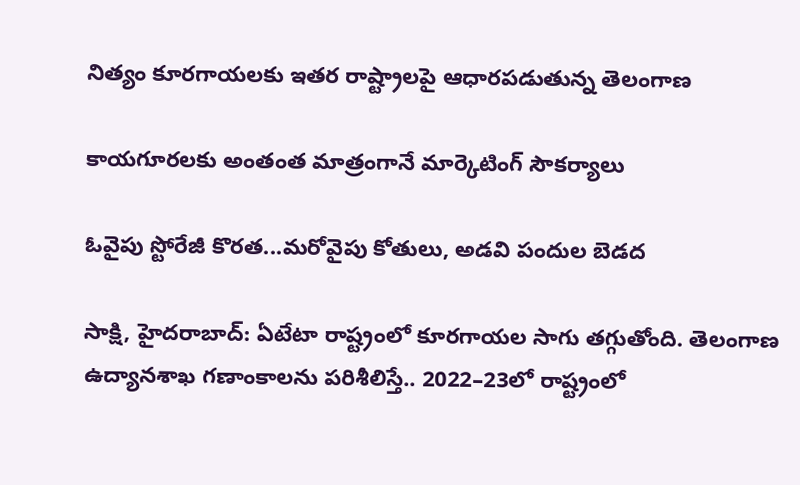నిత్యం కూరగాయలకు ఇతర రాష్ట్రాలపై ఆధారపడుతున్న తెలంగాణ

కాయగూరలకు అంతంత మాత్రంగానే మార్కెటింగ్‌ సౌకర్యాలు

ఓవైపు స్టోరేజీ కొరత...మరోవైపు కోతులు, అడవి పందుల బెడద

సాక్షి, హైదరాబాద్‌: ఏటేటా రాష్ట్రంలో కూరగాయల సాగు తగ్గుతోంది. తెలంగాణ ఉద్యానశాఖ గణాంకాలను పరిశీలిస్తే.. 2022–23లో రాష్ట్రంలో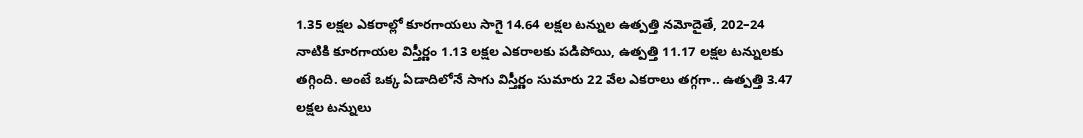1.35 లక్షల ఎకరాల్లో కూరగాయలు సాగై 14.64 లక్షల టన్నుల ఉత్పత్తి నమోదైతే, 202–24 నాటికి కూరగాయల విస్తీర్ణం 1.13 లక్షల ఎకరాలకు పడిపోయి, ఉత్పత్తి 11.17 లక్షల టన్నులకు తగ్గింది. అంటే ఒక్క ఏడాదిలోనే సాగు విస్తీర్ణం సుమారు 22 వేల ఎకరాలు తగ్గగా.. ఉత్పత్తి 3.47 లక్షల టన్నులు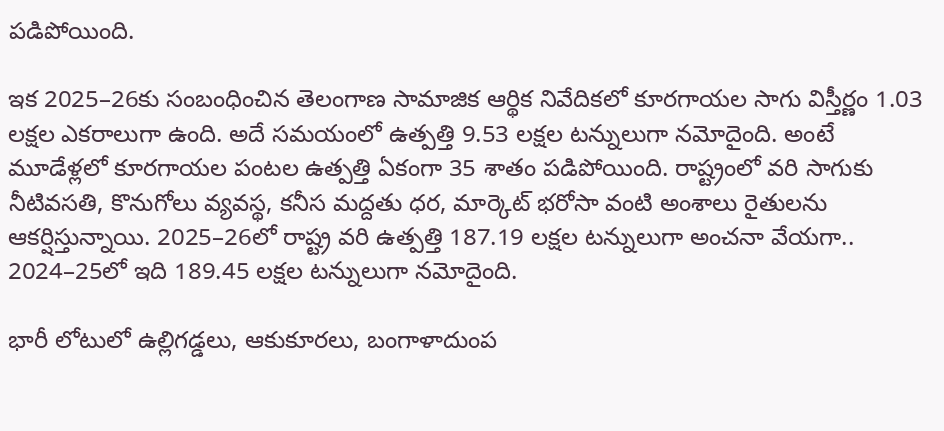పడిపోయింది.

ఇక 2025–26కు సంబంధించిన తెలంగాణ సామాజిక ఆర్థిక నివేదికలో కూరగాయల సాగు విస్తీర్ణం 1.03 లక్షల ఎకరాలుగా ఉంది. అదే సమయంలో ఉత్పత్తి 9.53 లక్షల టన్నులుగా నమోదైంది. అంటే మూడేళ్లలో కూరగాయల పంటల ఉత్పత్తి ఏకంగా 35 శాతం పడిపోయింది. రాష్ట్రంలో వరి సాగుకు నీటివసతి, కొనుగోలు వ్యవస్థ, కనీస మద్దతు ధర, మార్కెట్‌ భరోసా వంటి అంశాలు రైతులను ఆకర్షిస్తున్నాయి. 2025–26లో రాష్ట్ర వరి ఉత్పత్తి 187.19 లక్షల టన్నులుగా అంచనా వేయగా.. 2024–25లో ఇది 189.45 లక్షల టన్నులుగా నమోదైంది.

భారీ లోటులో ఉల్లిగడ్డలు, ఆకుకూరలు, బంగాళాదుంప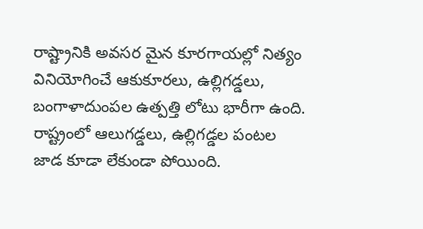రాష్ట్రానికి అవసర మైన కూరగాయల్లో నిత్యం వినియోగించే ఆకుకూరలు, ఉల్లిగడ్డలు, బంగాళాదుంపల ఉత్పత్తి లోటు భారీగా ఉంది. రాష్ట్రంలో ఆలుగడ్డలు, ఉల్లిగడ్డల పంటల జాడ కూడా లేకుండా పోయింది.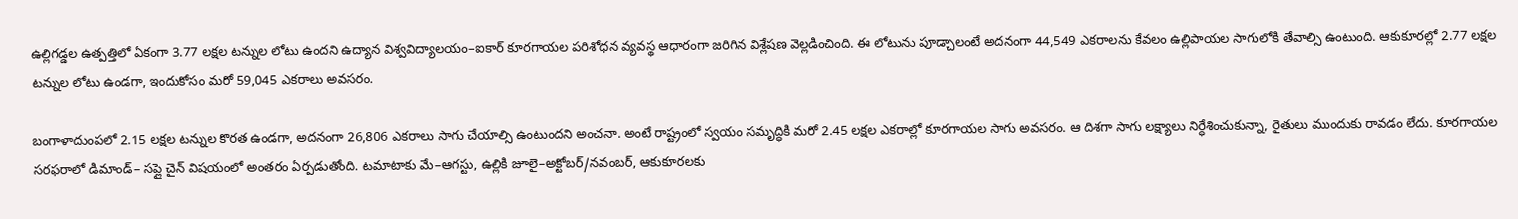ఉల్లిగడ్డల ఉత్పత్తిలో ఏకంగా 3.77 లక్షల టన్నుల లోటు ఉందని ఉద్యాన విశ్వవిద్యాలయం–ఐకార్‌ కూరగాయల పరిశోధన వ్యవస్థ ఆధారంగా జరిగిన విశ్లేషణ వెల్లడించింది. ఈ లోటును పూడ్చాలంటే అదనంగా 44,549 ఎకరాలను కేవలం ఉల్లిపాయల సాగులోకి తేవాల్సి ఉంటుంది. ఆకుకూరల్లో 2.77 లక్షల టన్నుల లోటు ఉండగా, ఇందుకోసం మరో 59,045 ఎకరాలు అవసరం.

బంగాళాదుంపలో 2.15 లక్షల టన్నుల కొరత ఉండగా, అదనంగా 26,806 ఎకరాలు సాగు చేయాల్సి ఉంటుందని అంచనా. అంటే రాష్ట్రంలో స్వయం సమృద్ధికి మరో 2.45 లక్షల ఎకరాల్లో కూరగాయల సాగు అవసరం. ఆ దిశగా సాగు లక్ష్యాలు నిర్ధేశించుకున్నా, రైతులు ముందుకు రావడం లేదు. కూరగాయల సరఫరాలో డిమాండ్‌– సప్లై చైన్‌ విషయంలో అంతరం ఏర్పడుతోంది. టమాటాకు మే–ఆగస్టు, ఉల్లికి జూలై–అక్టోబర్‌/నవంబర్, ఆకుకూరలకు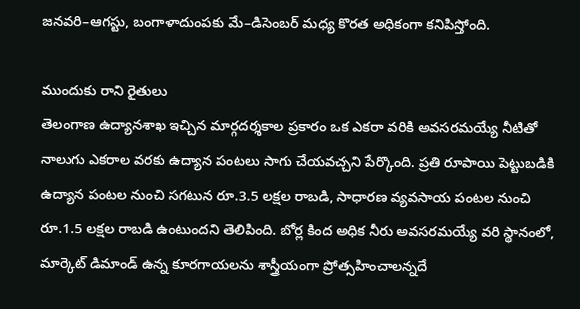జనవరి–ఆగస్టు, బంగాళాదుంపకు మే–డిసెంబర్‌ మధ్య కొరత అధికంగా కనిపిస్తోంది.

ముందుకు రాని రైతులు
తెలంగాణ ఉద్యానశాఖ ఇచ్చిన మార్గదర్శకాల ప్రకారం ఒక ఎకరా వరికి అవసరమయ్యే నీటితో నాలుగు ఎకరాల వరకు ఉద్యాన పంటలు సాగు చేయవచ్చని పేర్కొంది. ప్రతి రూపాయి పెట్టుబడికి ఉద్యాన పంటల నుంచి సగటున రూ.3.5 లక్షల రాబడి, సాధారణ వ్యవసాయ పంటల నుంచి రూ.1.5 లక్షల రాబడి ఉంటుందని తెలిపింది. బోర్ల కింద అధిక నీరు అవసరమయ్యే వరి స్థానంలో, మార్కెట్‌ డిమాండ్‌ ఉన్న కూరగాయలను శాస్త్రీయంగా ప్రోత్సహించాలన్నదే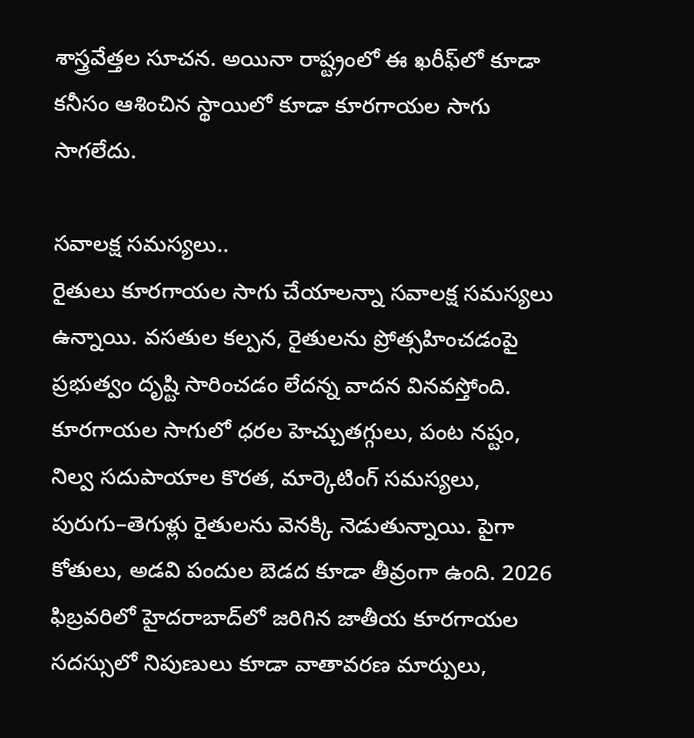శాస్త్రవేత్తల సూచన. అయినా రాష్ట్రంలో ఈ ఖరీఫ్‌లో కూడా కనీసం ఆశించిన స్థాయిలో కూడా కూరగాయల సాగు సాగలేదు.

సవాలక్ష సమస్యలు..
రైతులు కూరగాయల సాగు చేయాలన్నా సవాలక్ష సమస్యలు ఉన్నాయి. వసతుల కల్పన, రైతులను ప్రోత్సహించడంపై ప్రభుత్వం దృష్టి సారించడం లేదన్న వాదన వినవస్తోంది. కూరగాయల సాగులో ధరల హెచ్చుతగ్గులు, పంట నష్టం, నిల్వ సదుపాయాల కొరత, మార్కెటింగ్‌ సమస్యలు, పురుగు–తెగుళ్లు రైతులను వెనక్కి నెడుతున్నాయి. పైగా కోతులు, అడవి పందుల బెడద కూడా తీవ్రంగా ఉంది. 2026 ఫిబ్రవరిలో హైదరాబాద్‌లో జరిగిన జాతీయ కూరగాయల సదస్సులో నిపుణులు కూడా వాతావరణ మార్పులు,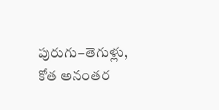పురుగు–తెగుళ్లు, కోత అనంతర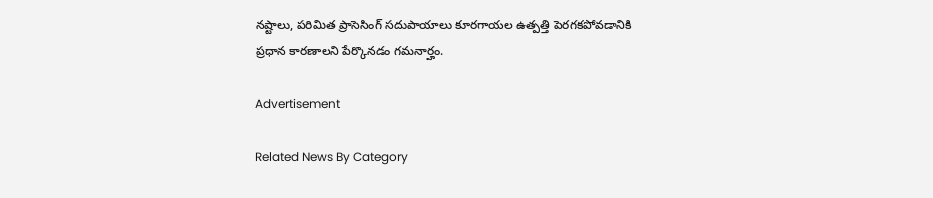నష్టాలు, పరిమిత ప్రాసెసింగ్‌ సదుపాయాలు కూరగాయల ఉత్పత్తి పెరగకపోవడానికి ప్రధాన కారణాలని పేర్కొనడం గమనార్హం.

Advertisement

Related News By Category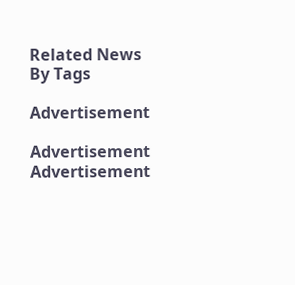Related News By Tags

Advertisement

Advertisement
Advertisement